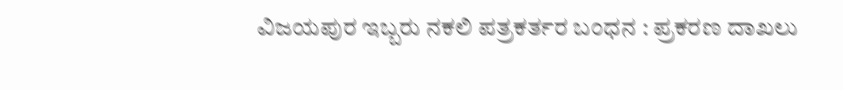ವಿಜಯಪುರ ಇಬ್ಬರು ನಕಲಿ ಪತ್ರಕರ್ತರ ಬಂಧನ : ಪ್ರಕರಣ ದಾಖಲು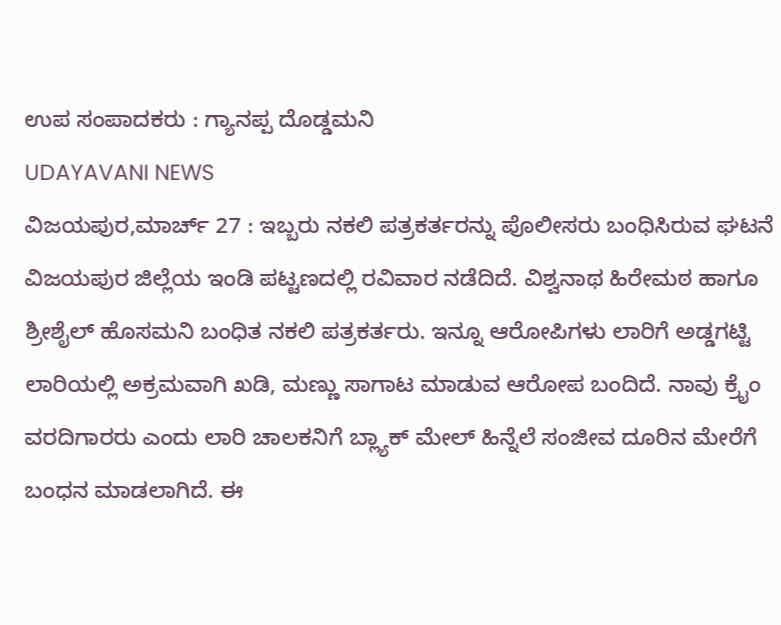ಉಪ ಸಂಪಾದಕರು : ಗ್ಯಾನಪ್ಪ ದೊಡ್ಡಮನಿ
UDAYAVANI NEWS
ವಿಜಯಪುರ,ಮಾರ್ಚ್ 27 : ಇಬ್ಬರು ನಕಲಿ ಪತ್ರಕರ್ತರನ್ನು ಪೊಲೀಸರು ಬಂಧಿಸಿರುವ ಘಟನೆ ವಿಜಯಪುರ ಜಿಲ್ಲೆಯ ಇಂಡಿ ಪಟ್ಟಣದಲ್ಲಿ ರವಿವಾರ ನಡೆದಿದೆ. ವಿಶ್ವನಾಥ ಹಿರೇಮಠ ಹಾಗೂ ಶ್ರೀಶೈಲ್ ಹೊಸಮನಿ ಬಂಧಿತ ನಕಲಿ ಪತ್ರಕರ್ತರು. ಇನ್ನೂ ಆರೋಪಿಗಳು ಲಾರಿಗೆ ಅಡ್ಡಗಟ್ಟಿ ಲಾರಿಯಲ್ಲಿ ಅಕ್ರಮವಾಗಿ ಖಡಿ, ಮಣ್ಣು ಸಾಗಾಟ ಮಾಡುವ ಆರೋಪ ಬಂದಿದೆ. ನಾವು ಕ್ರೈಂ ವರದಿಗಾರರು ಎಂದು ಲಾರಿ ಚಾಲಕನಿಗೆ ಬ್ಲ್ಯಾಕ್ ಮೇಲ್ ಹಿನ್ನೆಲೆ ಸಂಜೀವ ದೂರಿನ ಮೇರೆಗೆ ಬಂಧನ ಮಾಡಲಾಗಿದೆ. ಈ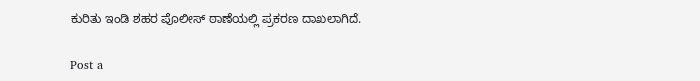ಕುರಿತು ಇಂಡಿ ಶಹರ ಪೊಲೀಸ್ ಠಾಣೆಯಲ್ಲಿ ಪ್ರಕರಣ ದಾಖಲಾಗಿದೆ.

Post a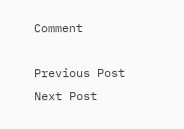Comment

Previous Post Next Post